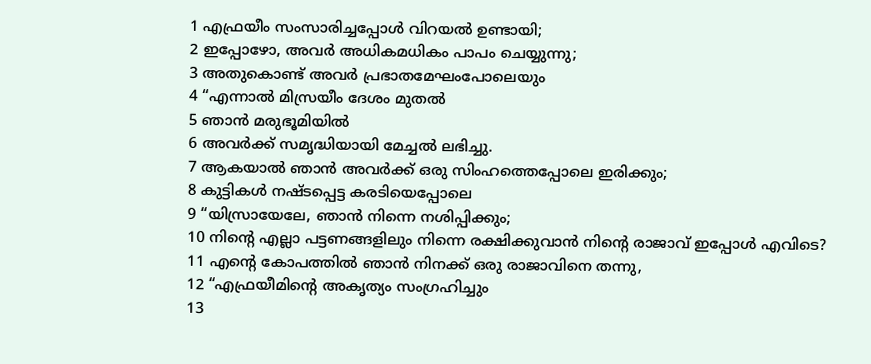1 എഫ്രയീം സംസാരിച്ചപ്പോൾ വിറയൽ ഉണ്ടായി;
2 ഇപ്പോഴോ, അവർ അധികമധികം പാപം ചെയ്യുന്നു;
3 അതുകൊണ്ട് അവർ പ്രഭാതമേഘംപോലെയും
4 “എന്നാൽ മിസ്രയീം ദേശം മുതൽ
5 ഞാൻ മരുഭൂമിയിൽ
6 അവർക്ക് സമൃദ്ധിയായി മേച്ചൽ ലഭിച്ചു.
7 ആകയാൽ ഞാൻ അവർക്ക് ഒരു സിംഹത്തെപ്പോലെ ഇരിക്കും;
8 കുട്ടികൾ നഷ്ടപ്പെട്ട കരടിയെപ്പോലെ
9 “യിസ്രായേലേ, ഞാൻ നിന്നെ നശിപ്പിക്കും;
10 നിന്റെ എല്ലാ പട്ടണങ്ങളിലും നിന്നെ രക്ഷിക്കുവാൻ നിന്റെ രാജാവ് ഇപ്പോൾ എവിടെ?
11 എന്റെ കോപത്തിൽ ഞാൻ നിനക്ക് ഒരു രാജാവിനെ തന്നു,
12 “എഫ്രയീമിന്റെ അകൃത്യം സംഗ്രഹിച്ചും
13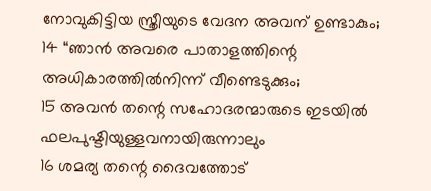നോവുകിട്ടിയ സ്ത്രീയുടെ വേദന അവന് ഉണ്ടാകും;
14 “ഞാൻ അവരെ പാതാളത്തിന്റെ അധികാരത്തിൽനിന്ന് വീണ്ടെടുക്കും;
15 അവൻ തന്റെ സഹോദരന്മാരുടെ ഇടയിൽ ഫലപുഷ്ടിയുള്ളവനായിരുന്നാലും
16 ശമര്യ തന്റെ ദൈവത്തോട്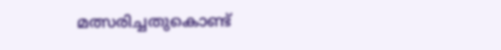മത്സരിച്ചതുകൊണ്ട്